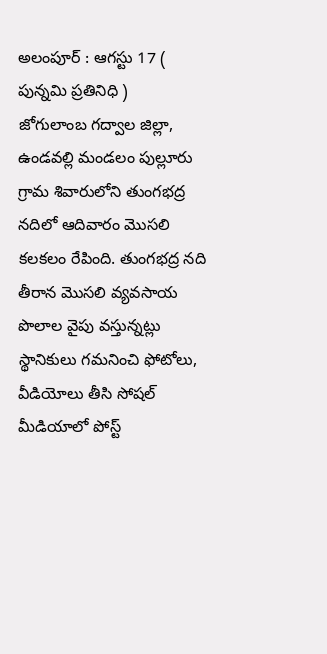అలంపూర్ : ఆగస్టు 17 ( పున్నమి ప్రతినిధి )
జోగులాంబ గద్వాల జిల్లా, ఉండవల్లి మండలం పుల్లూరు గ్రామ శివారులోని తుంగభద్ర నదిలో ఆదివారం మొసలి కలకలం రేపింది. తుంగభద్ర నది తీరాన మొసలి వ్యవసాయ పొలాల వైపు వస్తున్నట్లు స్థానికులు గమనించి ఫోటోలు, వీడియోలు తీసి సోషల్ మీడియాలో పోస్ట్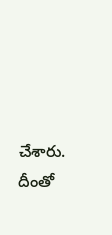చేశారు. దీంతో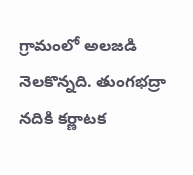గ్రామంలో అలజడి నెలకొన్నది. తుంగభద్రా నదికి కర్ణాటక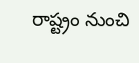రాష్ట్రం నుంచి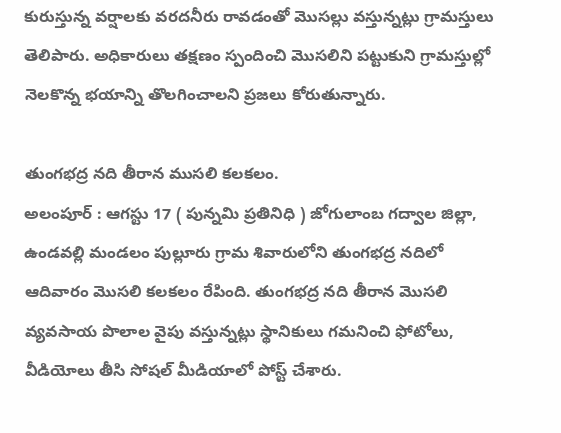కురుస్తున్న వర్షాలకు వరదనీరు రావడంతో మొసల్లు వస్తున్నట్లు గ్రామస్తులు తెలిపారు. అధికారులు తక్షణం స్పందించి మొసలిని పట్టుకుని గ్రామస్తుల్లో నెలకొన్న భయాన్ని తొలగించాలని ప్రజలు కోరుతున్నారు.

తుంగభద్ర నది తీరాన ముసలి కలకలం.
అలంపూర్ : ఆగస్టు 17 ( పున్నమి ప్రతినిధి ) జోగులాంబ గద్వాల జిల్లా, ఉండవల్లి మండలం పుల్లూరు గ్రామ శివారులోని తుంగభద్ర నదిలో ఆదివారం మొసలి కలకలం రేపింది. తుంగభద్ర నది తీరాన మొసలి వ్యవసాయ పొలాల వైపు వస్తున్నట్లు స్థానికులు గమనించి ఫోటోలు, వీడియోలు తీసి సోషల్ మీడియాలో పోస్ట్ చేశారు.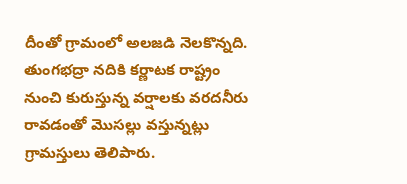దీంతో గ్రామంలో అలజడి నెలకొన్నది. తుంగభద్రా నదికి కర్ణాటక రాష్ట్రం నుంచి కురుస్తున్న వర్షాలకు వరదనీరు రావడంతో మొసల్లు వస్తున్నట్లు గ్రామస్తులు తెలిపారు.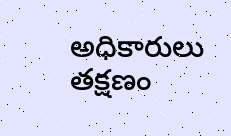అధికారులు తక్షణం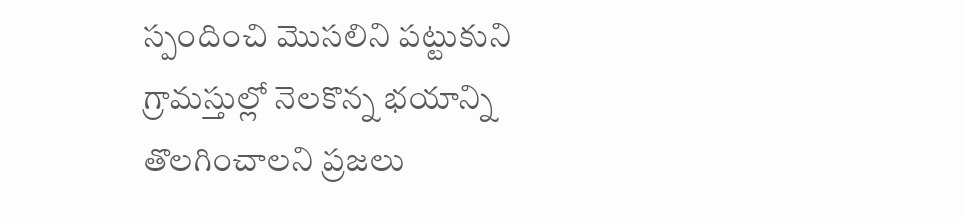స్పందించి మొసలిని పట్టుకుని గ్రామస్తుల్లో నెలకొన్న భయాన్ని తొలగించాలని ప్రజలు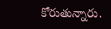కోరుతున్నారు.